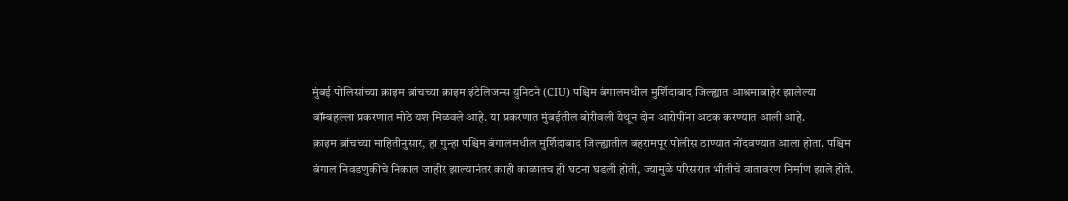मुंबई पोलिसांच्या क्राइम ब्रांचच्या क्राइम इंटेलिजन्स युनिटने (CIU) पश्चिम बंगालमधील मुर्शिदाबाद जिल्ह्यात आश्रमाबाहेर झालेल्या बॉम्बहल्ला प्रकरणात मोठे यश मिळवले आहे. या प्रकरणात मुंबईतील बोरीवली येथून दोन आरोपींना अटक करण्यात आली आहे.
क्राइम ब्रांचच्या माहितीनुसार, हा गुन्हा पश्चिम बंगालमधील मुर्शिदाबाद जिल्ह्यातील बहरामपूर पोलीस ठाण्यात नोंदवण्यात आला होता. पश्चिम बंगाल निवडणुकीचे निकाल जाहीर झाल्यानंतर काही काळातच ही घटना घडली होती, ज्यामुळे परिसरात भीतीचे वातावरण निर्माण झाले होते.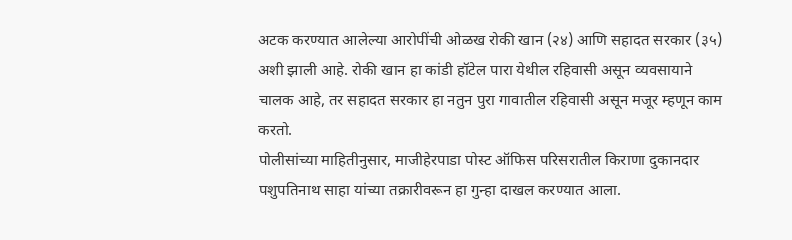अटक करण्यात आलेल्या आरोपींची ओळख रोकी खान (२४) आणि सहादत सरकार (३५) अशी झाली आहे. रोकी खान हा कांडी हॉटेल पारा येथील रहिवासी असून व्यवसायाने चालक आहे, तर सहादत सरकार हा नतुन पुरा गावातील रहिवासी असून मजूर म्हणून काम करतो.
पोलीसांच्या माहितीनुसार, माजीहेरपाडा पोस्ट ऑफिस परिसरातील किराणा दुकानदार पशुपतिनाथ साहा यांच्या तक्रारीवरून हा गुन्हा दाखल करण्यात आला.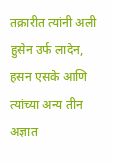तक्रारीत त्यांनी अली हुसेन उर्फ लादेन, हसन एसके आणि त्यांच्या अन्य तीन अज्ञात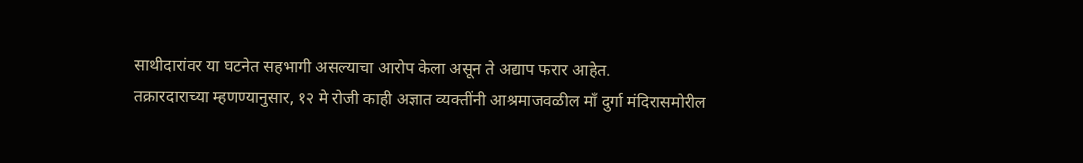साथीदारांवर या घटनेत सहभागी असल्याचा आरोप केला असून ते अद्याप फरार आहेत.
तक्रारदाराच्या म्हणण्यानुसार, १२ मे रोजी काही अज्ञात व्यक्तींनी आश्रमाजवळील माँ दुर्गा मंदिरासमोरील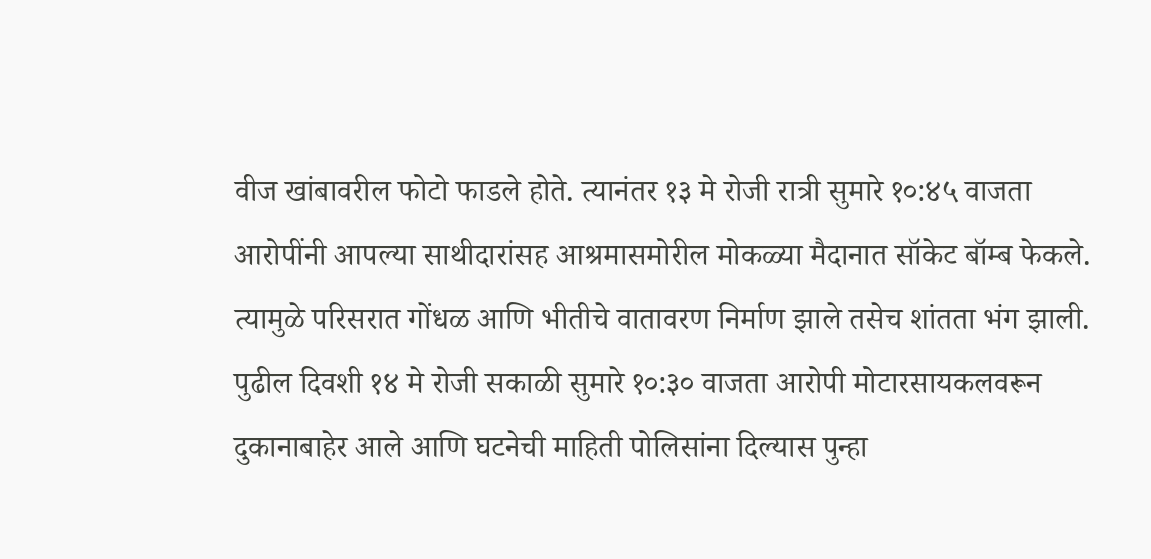वीज खांबावरील फोटो फाडले होते. त्यानंतर १३ मे रोजी रात्री सुमारे १०:४५ वाजता आरोपींनी आपल्या साथीदारांसह आश्रमासमोरील मोकळ्या मैदानात सॉकेट बॉम्ब फेकले. त्यामुळे परिसरात गोंधळ आणि भीतीचे वातावरण निर्माण झाले तसेच शांतता भंग झाली. पुढील दिवशी १४ मे रोजी सकाळी सुमारे १०:३० वाजता आरोपी मोटारसायकलवरून दुकानाबाहेर आले आणि घटनेची माहिती पोलिसांना दिल्यास पुन्हा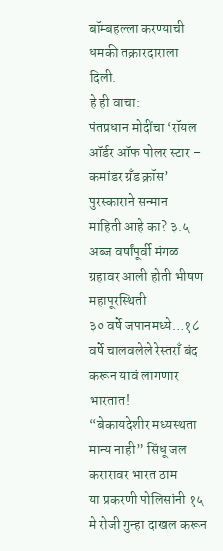बॉम्बहल्ला करण्याची धमकी तक्रारदाराला दिली.
हे ही वाचा:
पंतप्रधान मोदींचा ‘रॉयल ऑर्डर ऑफ पोलर स्टार – कमांडर ग्रँड क्रॉस’ पुरस्काराने सन्मान
माहिती आहे का? ३.५ अब्ज वर्षांपूर्वी मंगळ ग्रहावर आली होती भीषण महापूरस्थिती
३० वर्षे जपानमध्ये…१८ वर्षे चालवलेले रेस्तराँ बंद करून यावं लागणार भारतात!
“बेकायदेशीर मध्यस्थता मान्य नाही” सिंधू जल करारावर भारत ठाम
या प्रकरणी पोलिसांनी १५ मे रोजी गुन्हा दाखल करून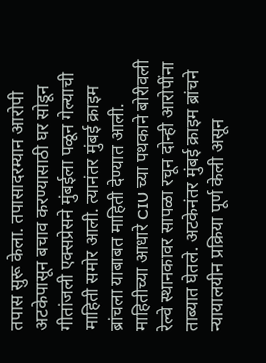तपास सुरू केला. तपासादरम्यान आरोपी अटकेपासून बचाव करण्यासाठी घर सोडून गीतांजली एक्सप्रेसने मुंबईला पळून गेल्याची माहिती समोर आली. त्यानंतर मुंबई क्राइम ब्रांचला याबाबत माहिती देण्यात आली. माहितीच्या आधारे CIU च्या पथकाने बोरीवली रेल्वे स्थानकावर सापळा रचून दोन्ही आरोपींना ताब्यात घेतले. अटकेनंतर मुंबई क्राइम ब्रांचने न्यायालयीन प्रक्रिया पूर्ण केली असून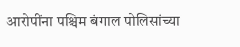आरोपींना पश्चिम बंगाल पोलिसांच्या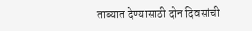ताब्यात देण्यासाठी दोन दिवसांची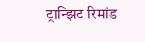ट्रान्झिट रिमांड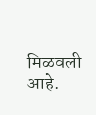मिळवली आहे.